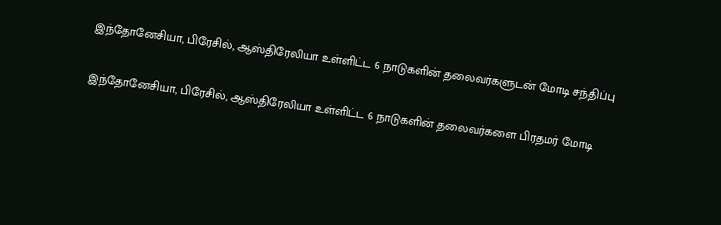இந்தோனேசியா, பிரேசில், ஆஸ்திரேலியா உள்ளிட்ட 6 நாடுகளின் தலைவர்களுடன் மோடி சந்திப்பு

இந்தோனேசியா, பிரேசில், ஆஸ்திரேலியா உள்ளிட்ட 6 நாடுகளின் தலைவர்களை பிரதமர் மோடி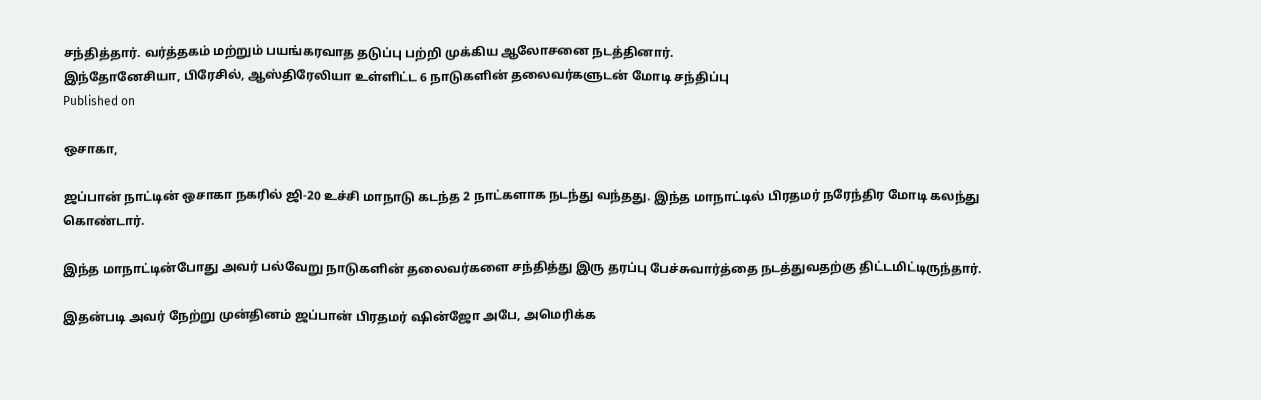சந்தித்தார். வர்த்தகம் மற்றும் பயங்கரவாத தடுப்பு பற்றி முக்கிய ஆலோசனை நடத்தினார்.
இந்தோனேசியா, பிரேசில், ஆஸ்திரேலியா உள்ளிட்ட 6 நாடுகளின் தலைவர்களுடன் மோடி சந்திப்பு
Published on

ஒசாகா,

ஜப்பான் நாட்டின் ஒசாகா நகரில் ஜி-20 உச்சி மாநாடு கடந்த 2 நாட்களாக நடந்து வந்தது. இந்த மாநாட்டில் பிரதமர் நரேந்திர மோடி கலந்து கொண்டார்.

இந்த மாநாட்டின்போது அவர் பல்வேறு நாடுகளின் தலைவர்களை சந்தித்து இரு தரப்பு பேச்சுவார்த்தை நடத்துவதற்கு திட்டமிட்டிருந்தார்.

இதன்படி அவர் நேற்று முன்தினம் ஜப்பான் பிரதமர் ஷின்ஜோ அபே, அமெரிக்க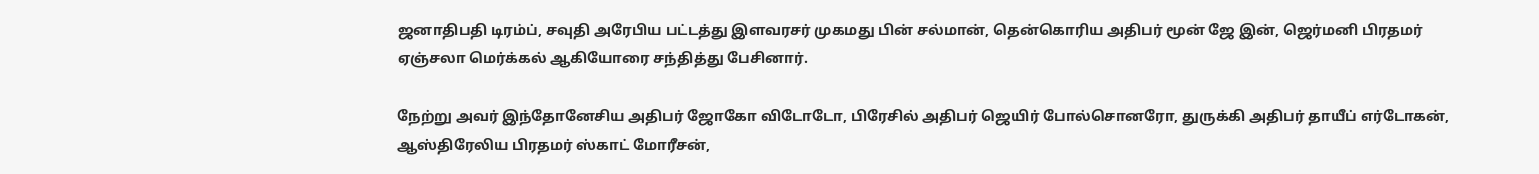ஜனாதிபதி டிரம்ப், சவுதி அரேபிய பட்டத்து இளவரசர் முகமது பின் சல்மான், தென்கொரிய அதிபர் மூன் ஜே இன், ஜெர்மனி பிரதமர் ஏஞ்சலா மெர்க்கல் ஆகியோரை சந்தித்து பேசினார்.

நேற்று அவர் இந்தோனேசிய அதிபர் ஜோகோ விடோடோ, பிரேசில் அதிபர் ஜெயிர் போல்சொனரோ, துருக்கி அதிபர் தாயீப் எர்டோகன், ஆஸ்திரேலிய பிரதமர் ஸ்காட் மோரீசன்,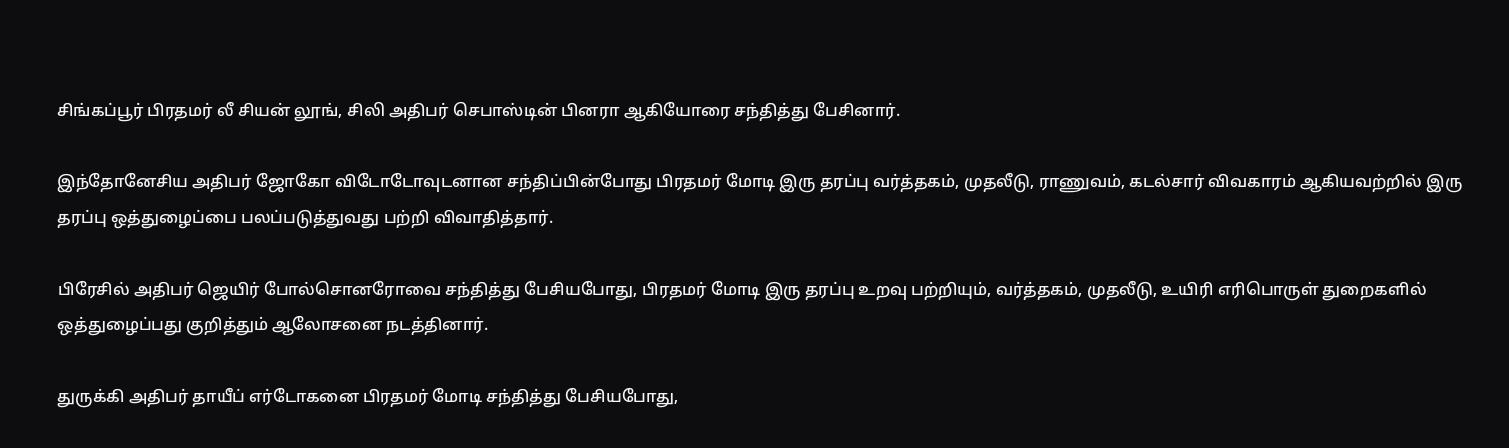சிங்கப்பூர் பிரதமர் லீ சியன் லூங், சிலி அதிபர் செபாஸ்டின் பினரா ஆகியோரை சந்தித்து பேசினார்.

இந்தோனேசிய அதிபர் ஜோகோ விடோடோவுடனான சந்திப்பின்போது பிரதமர் மோடி இரு தரப்பு வர்த்தகம், முதலீடு, ராணுவம், கடல்சார் விவகாரம் ஆகியவற்றில் இரு தரப்பு ஒத்துழைப்பை பலப்படுத்துவது பற்றி விவாதித்தார்.

பிரேசில் அதிபர் ஜெயிர் போல்சொனரோவை சந்தித்து பேசியபோது, பிரதமர் மோடி இரு தரப்பு உறவு பற்றியும், வர்த்தகம், முதலீடு, உயிரி எரிபொருள் துறைகளில் ஒத்துழைப்பது குறித்தும் ஆலோசனை நடத்தினார்.

துருக்கி அதிபர் தாயீப் எர்டோகனை பிரதமர் மோடி சந்தித்து பேசியபோது,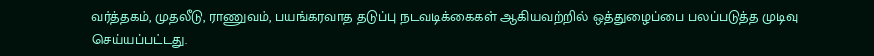வர்த்தகம், முதலீடு, ராணுவம், பயங்கரவாத தடுப்பு நடவடிக்கைகள் ஆகியவற்றில் ஒத்துழைப்பை பலப்படுத்த முடிவு செய்யப்பட்டது.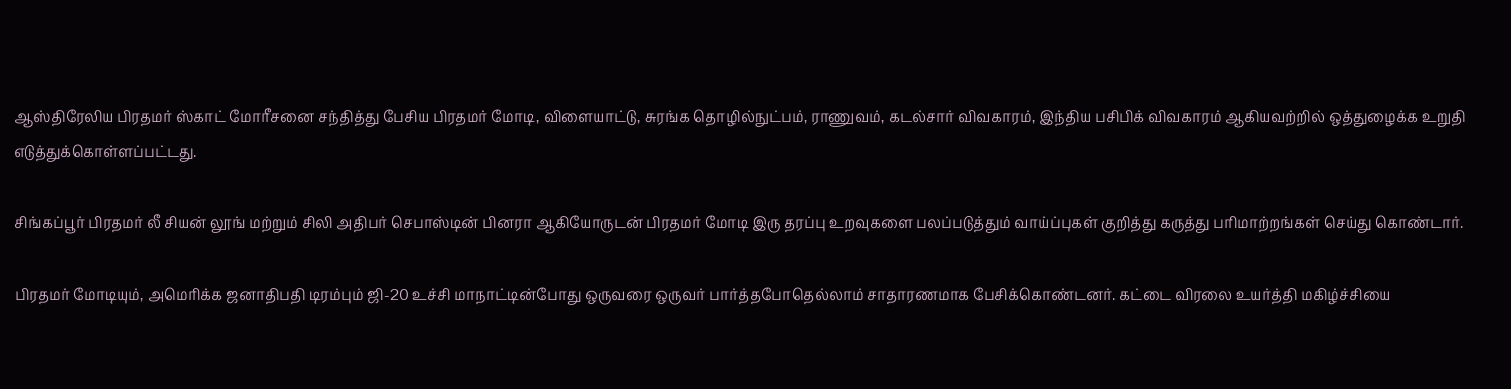ஆஸ்திரேலிய பிரதமர் ஸ்காட் மோரீசனை சந்தித்து பேசிய பிரதமர் மோடி, விளையாட்டு, சுரங்க தொழில்நுட்பம், ராணுவம், கடல்சார் விவகாரம், இந்திய பசிபிக் விவகாரம் ஆகியவற்றில் ஒத்துழைக்க உறுதி எடுத்துக்கொள்ளப்பட்டது.

சிங்கப்பூர் பிரதமர் லீ சியன் லூங் மற்றும் சிலி அதிபர் செபாஸ்டின் பினரா ஆகியோருடன் பிரதமர் மோடி இரு தரப்பு உறவுகளை பலப்படுத்தும் வாய்ப்புகள் குறித்து கருத்து பரிமாற்றங்கள் செய்து கொண்டார்.

பிரதமர் மோடியும், அமெரிக்க ஜனாதிபதி டிரம்பும் ஜி-20 உச்சி மாநாட்டின்போது ஒருவரை ஒருவர் பார்த்தபோதெல்லாம் சாதாரணமாக பேசிக்கொண்டனர். கட்டை விரலை உயர்த்தி மகிழ்ச்சியை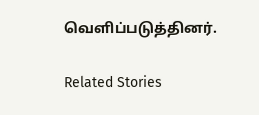வெளிப்படுத்தினர்.

Related Stories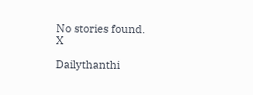No stories found.
X

Dailythanthi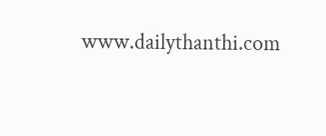www.dailythanthi.com